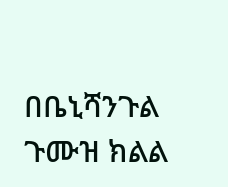በቤኒሻንጉል ጉሙዝ ክልል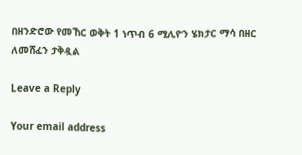በዘንድሮው የመኸር ወቅት 1 ነጥብ 6 ሚሊዮን ሄክታር ማሳ በዘር ለመሸፈን ታቅዷል

Leave a Reply

Your email address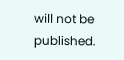will not be published.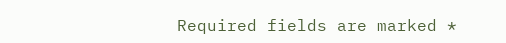Required fields are marked *